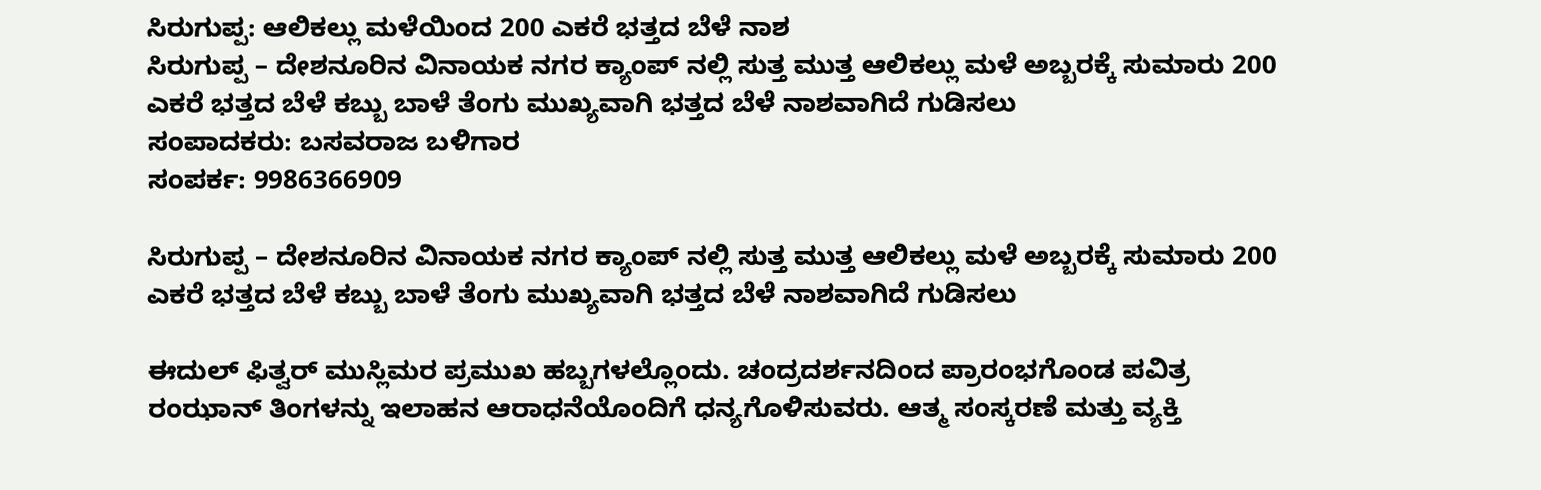ಸಿರುಗುಪ್ಪ: ಆಲಿಕಲ್ಲು ಮಳೆಯಿಂದ 200 ಎಕರೆ ಭತ್ತದ ಬೆಳೆ ನಾಶ
ಸಿರುಗುಪ್ಪ – ದೇಶನೂರಿನ ವಿನಾಯಕ ನಗರ ಕ್ಯಾಂಪ್ ನಲ್ಲಿ ಸುತ್ತ ಮುತ್ತ ಆಲಿಕಲ್ಲು ಮಳೆ ಅಬ್ಬರಕ್ಕೆ ಸುಮಾರು 200 ಎಕರೆ ಭತ್ತದ ಬೆಳೆ ಕಬ್ಬು ಬಾಳೆ ತೆಂಗು ಮುಖ್ಯವಾಗಿ ಭತ್ತದ ಬೆಳೆ ನಾಶವಾಗಿದೆ ಗುಡಿಸಲು
ಸಂಪಾದಕರು: ಬಸವರಾಜ ಬಳಿಗಾರ
ಸಂಪರ್ಕ: 9986366909

ಸಿರುಗುಪ್ಪ – ದೇಶನೂರಿನ ವಿನಾಯಕ ನಗರ ಕ್ಯಾಂಪ್ ನಲ್ಲಿ ಸುತ್ತ ಮುತ್ತ ಆಲಿಕಲ್ಲು ಮಳೆ ಅಬ್ಬರಕ್ಕೆ ಸುಮಾರು 200 ಎಕರೆ ಭತ್ತದ ಬೆಳೆ ಕಬ್ಬು ಬಾಳೆ ತೆಂಗು ಮುಖ್ಯವಾಗಿ ಭತ್ತದ ಬೆಳೆ ನಾಶವಾಗಿದೆ ಗುಡಿಸಲು

ಈದುಲ್ ಫಿತ್ವರ್ ಮುಸ್ಲಿಮರ ಪ್ರಮುಖ ಹಬ್ಬಗಳಲ್ಲೊಂದು. ಚಂದ್ರದರ್ಶನದಿಂದ ಪ್ರಾರಂಭಗೊಂಡ ಪವಿತ್ರ ರಂಝಾನ್ ತಿಂಗಳನ್ನು ಇಲಾಹನ ಆರಾಧನೆಯೊಂದಿಗೆ ಧನ್ಯಗೊಳಿಸುವರು. ಆತ್ಮ ಸಂಸ್ಕರಣೆ ಮತ್ತು ವ್ಯಕ್ತಿ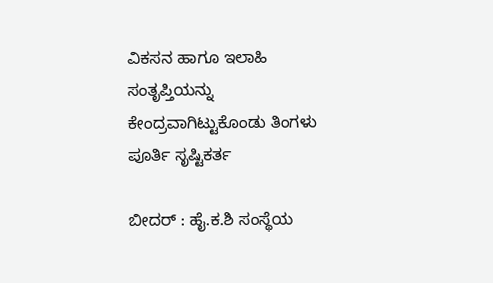ವಿಕಸನ ಹಾಗೂ ಇಲಾಹಿ ಸಂತೃಪ್ತಿಯನ್ನು ಕೇಂದ್ರವಾಗಿಟ್ಟುಕೊಂಡು ತಿಂಗಳು ಪೂರ್ತಿ ಸೃಷ್ಟಿಕರ್ತ

ಬೀದರ್ : ಹೈ.ಕ.ಶಿ ಸಂಸ್ಥೆಯ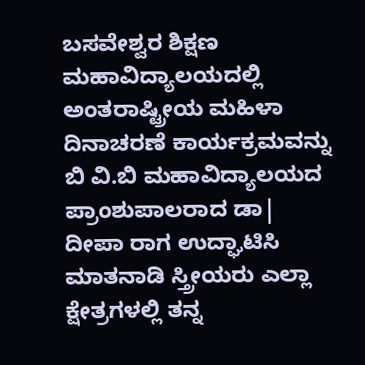ಬಸವೇಶ್ವರ ಶಿಕ್ಷಣ ಮಹಾವಿದ್ಯಾಲಯದಲ್ಲಿ ಅಂತರಾಷ್ಟ್ರೀಯ ಮಹಿಳಾ ದಿನಾಚರಣೆ ಕಾರ್ಯಕ್ರಮವನ್ನು ಬಿ ವಿ.ಬಿ ಮಹಾವಿದ್ಯಾಲಯದ ಪ್ರಾಂಶುಪಾಲರಾದ ಡಾ| ದೀಪಾ ರಾಗ ಉದ್ಘಾಟಿಸಿ ಮಾತನಾಡಿ ಸ್ತ್ರೀಯರು ಎಲ್ಲಾ ಕ್ಷೇತ್ರಗಳಲ್ಲಿ ತನ್ನ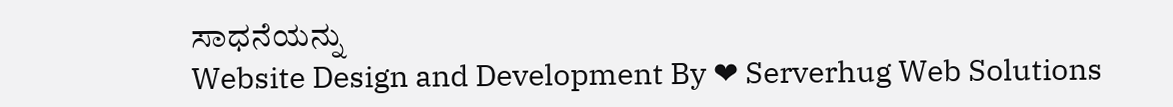ಸಾಧನೆಯನ್ನು
Website Design and Development By ❤ Serverhug Web Solutions